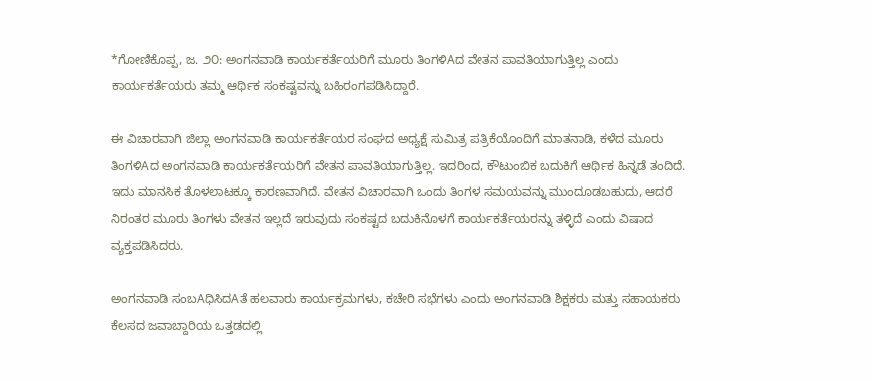*ಗೋಣಿಕೊಪ್ಪ, ಜ. ೨೦: ಅಂಗನವಾಡಿ ಕಾರ್ಯಕರ್ತೆಯರಿಗೆ ಮೂರು ತಿಂಗಳಿAದ ವೇತನ ಪಾವತಿಯಾಗುತ್ತಿಲ್ಲ ಎಂದು ಕಾರ್ಯಕರ್ತೆಯರು ತಮ್ಮ ಆರ್ಥಿಕ ಸಂಕಷ್ಟವನ್ನು ಬಹಿರಂಗಪಡಿಸಿದ್ದಾರೆ.

ಈ ವಿಚಾರವಾಗಿ ಜಿಲ್ಲಾ ಅಂಗನವಾಡಿ ಕಾರ್ಯಕರ್ತೆಯರ ಸಂಘದ ಅಧ್ಯಕ್ಷೆ ಸುಮಿತ್ರ ಪತ್ರಿಕೆಯೊಂದಿಗೆ ಮಾತನಾಡಿ, ಕಳೆದ ಮೂರು ತಿಂಗಳಿAದ ಅಂಗನವಾಡಿ ಕಾರ್ಯಕರ್ತೆಯರಿಗೆ ವೇತನ ಪಾವತಿಯಾಗುತ್ತಿಲ್ಲ. ಇದರಿಂದ, ಕೌಟುಂಬಿಕ ಬದುಕಿಗೆ ಆರ್ಥಿಕ ಹಿನ್ನಡೆ ತಂದಿದೆ. ಇದು ಮಾನಸಿಕ ತೊಳಲಾಟಕ್ಕೂ ಕಾರಣವಾಗಿದೆ. ವೇತನ ವಿಚಾರವಾಗಿ ಒಂದು ತಿಂಗಳ ಸಮಯವನ್ನು ಮುಂದೂಡಬಹುದು, ಆದರೆ ನಿರಂತರ ಮೂರು ತಿಂಗಳು ವೇತನ ಇಲ್ಲದೆ ಇರುವುದು ಸಂಕಷ್ಟದ ಬದುಕಿನೊಳಗೆ ಕಾರ್ಯಕರ್ತೆಯರನ್ನು ತಳ್ಳಿದೆ ಎಂದು ವಿಷಾದ ವ್ಯಕ್ತಪಡಿಸಿದರು.

ಅಂಗನವಾಡಿ ಸಂಬAಧಿಸಿದAತೆ ಹಲವಾರು ಕಾರ್ಯಕ್ರಮಗಳು, ಕಚೇರಿ ಸಭೆಗಳು ಎಂದು ಅಂಗನವಾಡಿ ಶಿಕ್ಷಕರು ಮತ್ತು ಸಹಾಯಕರು ಕೆಲಸದ ಜವಾಬ್ದಾರಿಯ ಒತ್ತಡದಲ್ಲಿ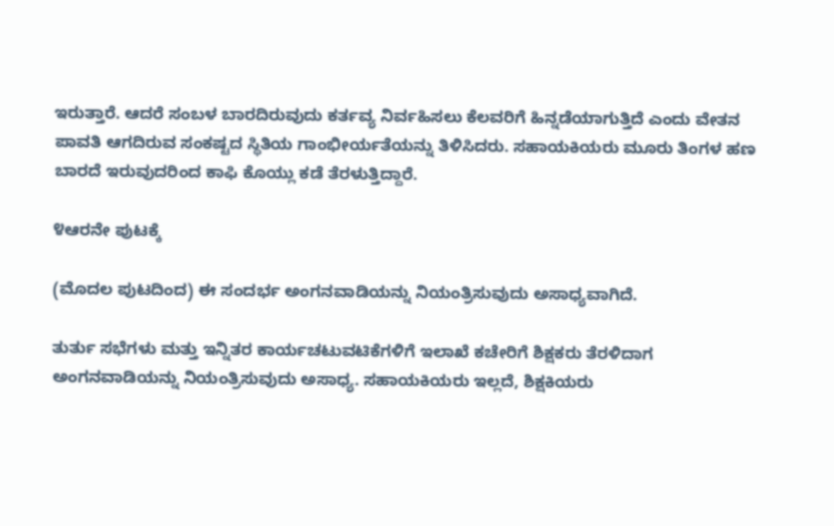ಇರುತ್ತಾರೆ. ಆದರೆ ಸಂಬಳ ಬಾರದಿರುವುದು ಕರ್ತವ್ಯ ನಿರ್ವಹಿಸಲು ಕೆಲವರಿಗೆ ಹಿನ್ನಡೆಯಾಗುತ್ತಿದೆ ಎಂದು ವೇತನ ಪಾವತಿ ಆಗದಿರುವ ಸಂಕಷ್ಟದ ಸ್ಥಿತಿಯ ಗಾಂಭೀರ್ಯತೆಯನ್ನು ತಿಳಿಸಿದರು. ಸಹಾಯಕಿಯರು ಮೂರು ತಿಂಗಳ ಹಣ ಬಾರದೆ ಇರುವುದರಿಂದ ಕಾಫಿ ಕೊಯ್ಲು ಕಡೆ ತೆರಳುತ್ತಿದ್ದಾರೆ.

೪ಆರನೇ ಪುಟಕ್ಕೆ

(ಮೊದಲ ಪುಟದಿಂದ) ಈ ಸಂದರ್ಭ ಅಂಗನವಾಡಿಯನ್ನು ನಿಯಂತ್ರಿಸುವುದು ಅಸಾಧ್ಯವಾಗಿದೆ.

ತುರ್ತು ಸಭೆಗಳು ಮತ್ತು ಇನ್ನಿತರ ಕಾರ್ಯಚಟುವಟಿಕೆಗಳಿಗೆ ಇಲಾಖೆ ಕಚೇರಿಗೆ ಶಿಕ್ಷಕರು ತೆರಳಿದಾಗ ಅಂಗನವಾಡಿಯನ್ನು ನಿಯಂತ್ರಿಸುವುದು ಅಸಾಧ್ಯ. ಸಹಾಯಕಿಯರು ಇಲ್ಲದೆ, ಶಿಕ್ಷಕಿಯರು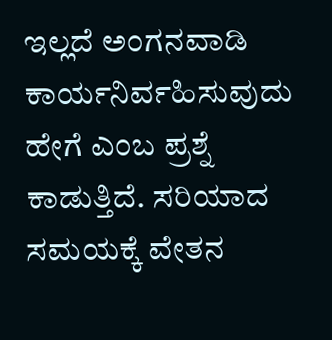ಇಲ್ಲದೆ ಅಂಗನವಾಡಿ ಕಾರ್ಯನಿರ್ವಹಿಸುವುದು ಹೇಗೆ ಎಂಬ ಪ್ರಶ್ನೆ ಕಾಡುತ್ತಿದೆ. ಸರಿಯಾದ ಸಮಯಕ್ಕೆ ವೇತನ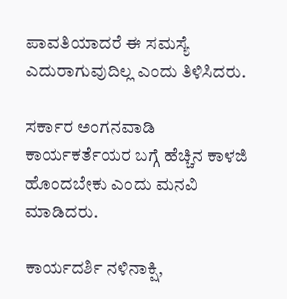ಪಾವತಿಯಾದರೆ ಈ ಸಮಸ್ಯೆ ಎದುರಾಗುವುದಿಲ್ಲ ಎಂದು ತಿಳಿಸಿದರು.

ಸರ್ಕಾರ ಅಂಗನವಾಡಿ ಕಾರ್ಯಕರ್ತೆಯರ ಬಗ್ಗೆ ಹೆಚ್ಚಿನ ಕಾಳಜಿ ಹೊಂದಬೇಕು ಎಂದು ಮನವಿ ಮಾಡಿದರು.

ಕಾರ್ಯದರ್ಶಿ ನಳಿನಾಕ್ಷಿ,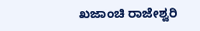ಖಜಾಂಚಿ ರಾಜೇಶ್ವರಿ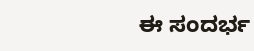ಈ ಸಂದರ್ಭ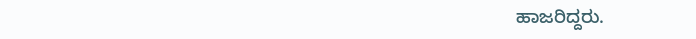ಹಾಜರಿದ್ದರು.